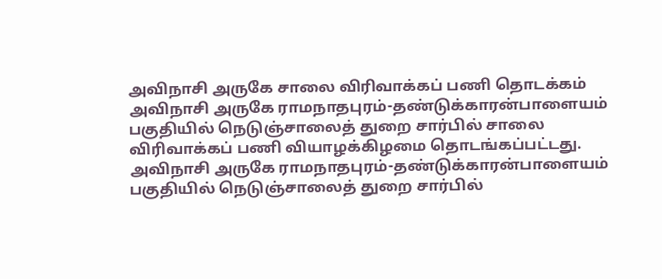அவிநாசி அருகே சாலை விரிவாக்கப் பணி தொடக்கம்
அவிநாசி அருகே ராமநாதபுரம்-தண்டுக்காரன்பாளையம் பகுதியில் நெடுஞ்சாலைத் துறை சார்பில் சாலை விரிவாக்கப் பணி வியாழக்கிழமை தொடங்கப்பட்டது.
அவிநாசி அருகே ராமநாதபுரம்-தண்டுக்காரன்பாளையம் பகுதியில் நெடுஞ்சாலைத் துறை சார்பில்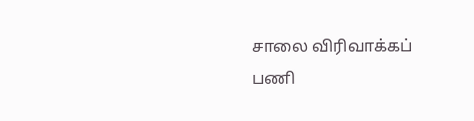சாலை விரிவாக்கப் பணி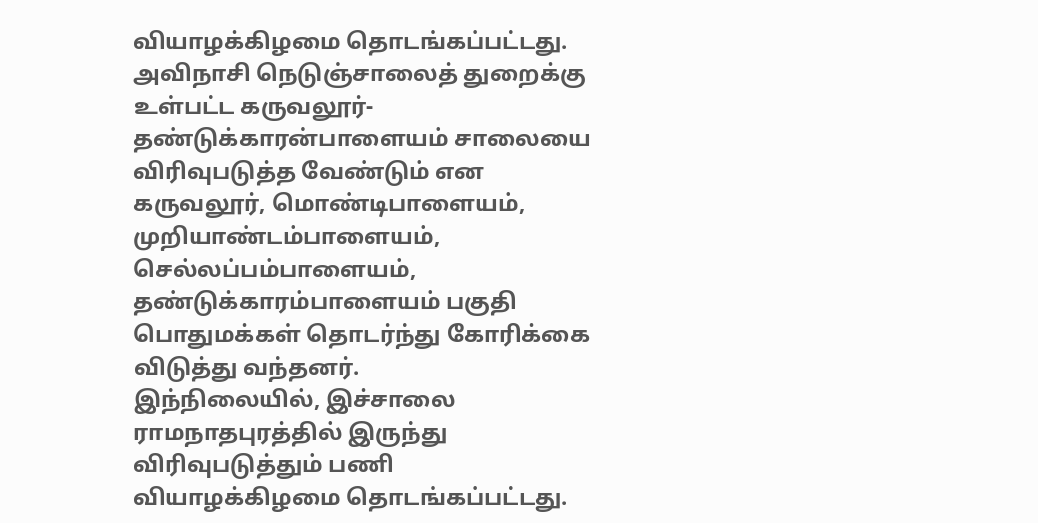வியாழக்கிழமை தொடங்கப்பட்டது.
அவிநாசி நெடுஞ்சாலைத் துறைக்கு உள்பட்ட கருவலூர்-தண்டுக்காரன்பாளையம் சாலையை விரிவுபடுத்த வேண்டும் என கருவலூர், மொண்டிபாளையம், முறியாண்டம்பாளையம், செல்லப்பம்பாளையம், தண்டுக்காரம்பாளையம் பகுதி பொதுமக்கள் தொடர்ந்து கோரிக்கை விடுத்து வந்தனர்.
இந்நிலையில், இச்சாலை ராமநாதபுரத்தில் இருந்து விரிவுபடுத்தும் பணி வியாழக்கிழமை தொடங்கப்பட்டது.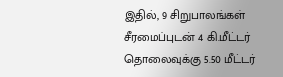இதில், 9 சிறுபாலங்கள் சீரமைப்புடன் 4 கி.மீட்டர் தொலைவுக்கு 5.50 மீட்டர்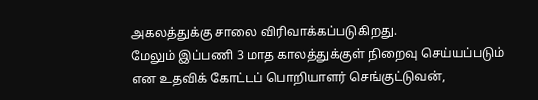அகலத்துக்கு சாலை விரிவாக்கப்படுகிறது.
மேலும் இப்பணி 3 மாத காலத்துக்குள் நிறைவு செய்யப்படும் என உதவிக் கோட்டப் பொறியாளர் செங்குட்டுவன்,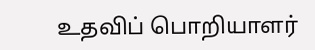உதவிப் பொறியாளர்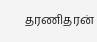தரணிதரன்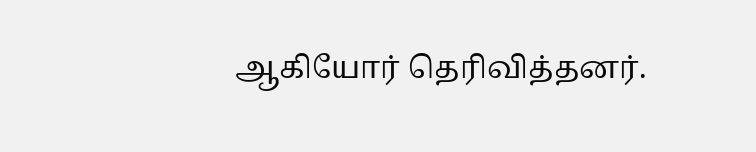ஆகியோர் தெரிவித்தனர்.